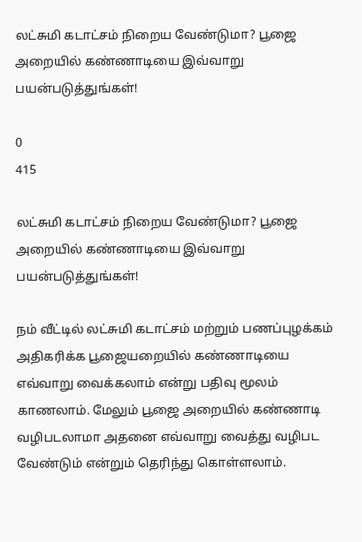லட்சுமி கடாட்சம் நிறைய வேண்டுமா? பூஜை அறையில் கண்ணாடியை இவ்வாறு பயன்படுத்துங்கள்!

0
415

லட்சுமி கடாட்சம் நிறைய வேண்டுமா? பூஜை அறையில் கண்ணாடியை இவ்வாறு பயன்படுத்துங்கள்!

நம் வீட்டில் லட்சுமி கடாட்சம் மற்றும் பணப்புழக்கம் அதிகரிக்க பூஜையறையில் கண்ணாடியை எவ்வாறு வைக்கலாம் என்று பதிவு மூலம் காணலாம். மேலும் பூஜை அறையில் கண்ணாடி வழிபடலாமா அதனை எவ்வாறு வைத்து வழிபட வேண்டும் என்றும் தெரிந்து கொள்ளலாம்.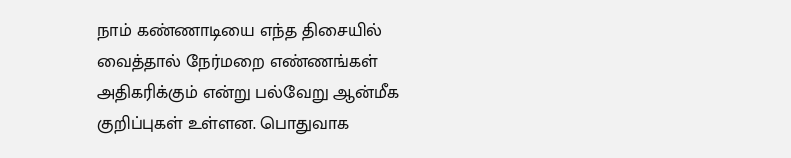நாம் கண்ணாடியை எந்த திசையில் வைத்தால் நேர்மறை எண்ணங்கள் அதிகரிக்கும் என்று பல்வேறு ஆன்மீக குறிப்புகள் உள்ளன. பொதுவாக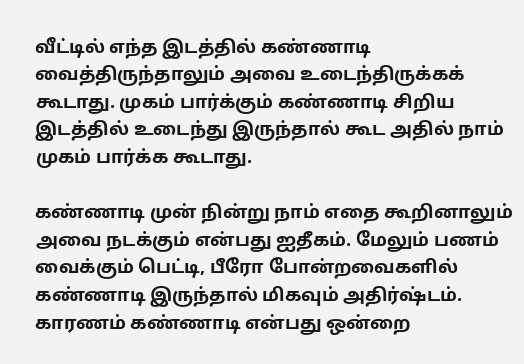வீட்டில் எந்த இடத்தில் கண்ணாடி வைத்திருந்தாலும் அவை உடைந்திருக்கக் கூடாது. முகம் பார்க்கும் கண்ணாடி சிறிய இடத்தில் உடைந்து இருந்தால் கூட அதில் நாம் முகம் பார்க்க கூடாது.

கண்ணாடி முன் நின்று நாம் எதை கூறினாலும் அவை நடக்கும் என்பது ஐதீகம். மேலும் பணம் வைக்கும் பெட்டி, பீரோ போன்றவைகளில் கண்ணாடி இருந்தால் மிகவும் அதிர்ஷ்டம். காரணம் கண்ணாடி என்பது ஒன்றை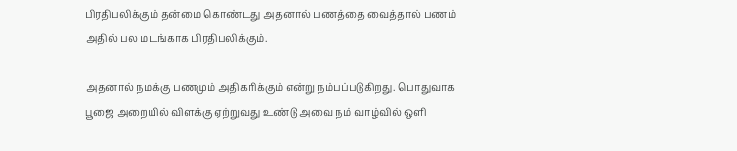பிரதிபலிக்கும் தன்மை கொண்டது அதனால் பணத்தை வைத்தால் பணம் அதில் பல மடங்காக பிரதிபலிக்கும்.

அதனால் நமக்கு பணமும் அதிகரிக்கும் என்று நம்பப்படுகிறது. பொதுவாக பூஜை அறையில் விளக்கு ஏற்றுவது உண்டு அவை நம் வாழ்வில் ஒளி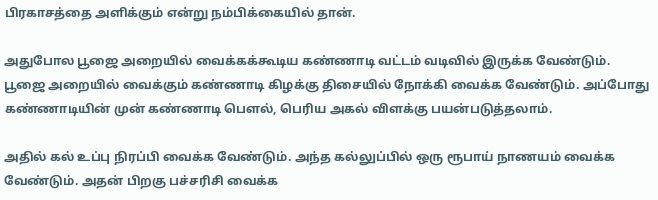பிரகாசத்தை அளிக்கும் என்று நம்பிக்கையில் தான்.

அதுபோல பூஜை அறையில் வைக்கக்கூடிய கண்ணாடி வட்டம் வடிவில் இருக்க வேண்டும். பூஜை அறையில் வைக்கும் கண்ணாடி கிழக்கு திசையில் நோக்கி வைக்க வேண்டும். அப்போது கண்ணாடியின் முன் கண்ணாடி பௌல், பெரிய அகல் விளக்கு பயன்படுத்தலாம்.

அதில் கல் உப்பு நிரப்பி வைக்க வேண்டும். அந்த கல்லுப்பில் ஒரு ரூபாய் நாணயம் வைக்க வேண்டும். அதன் பிறகு பச்சரிசி வைக்க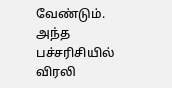வேண்டும். அந்த பச்சரிசியில் விரலி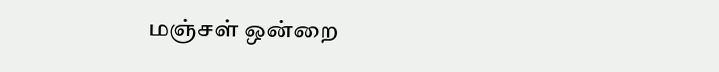மஞ்சள் ஒன்றை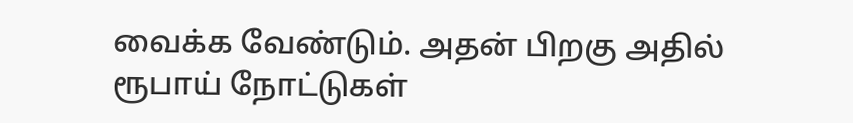வைக்க வேண்டும். அதன் பிறகு அதில் ரூபாய் நோட்டுகள்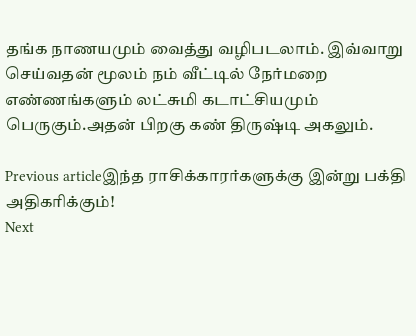தங்க நாணயமும் வைத்து வழிபடலாம். இவ்வாறு செய்வதன் மூலம் நம் வீட்டில் நேர்மறை எண்ணங்களும் லட்சுமி கடாட்சியமும் பெருகும்.அதன் பிறகு கண் திருஷ்டி அகலும்.

Previous articleஇந்த ராசிக்காரர்களுக்கு இன்று பக்தி அதிகரிக்கும்!
Next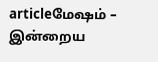articleமேஷம் – இன்றைய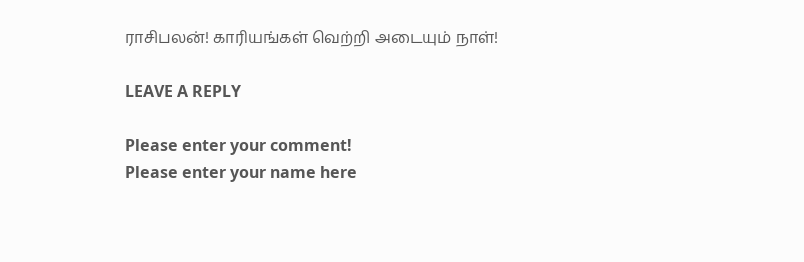ராசிபலன்! காரியங்கள் வெற்றி அடையும் நாள்!

LEAVE A REPLY

Please enter your comment!
Please enter your name here